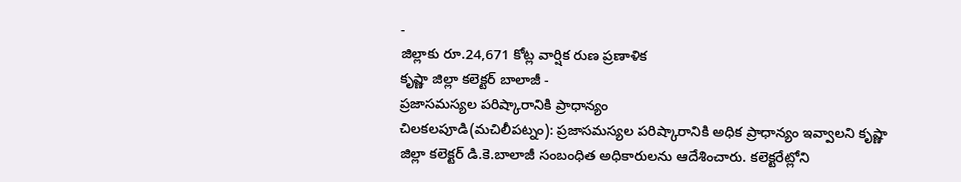-
జిల్లాకు రూ.24,671 కోట్ల వార్షిక రుణ ప్రణాళిక
కృష్ణా జిల్లా కలెక్టర్ బాలాజీ -
ప్రజాసమస్యల పరిష్కారానికి ప్రాధాన్యం
చిలకలపూడి(మచిలీపట్నం): ప్రజాసమస్యల పరిష్కారానికి అధిక ప్రాధాన్యం ఇవ్వాలని కృష్ణా జిల్లా కలెక్టర్ డి.కె.బాలాజీ సంబంధిత అధికారులను ఆదేశించారు. కలెక్టరేట్లోని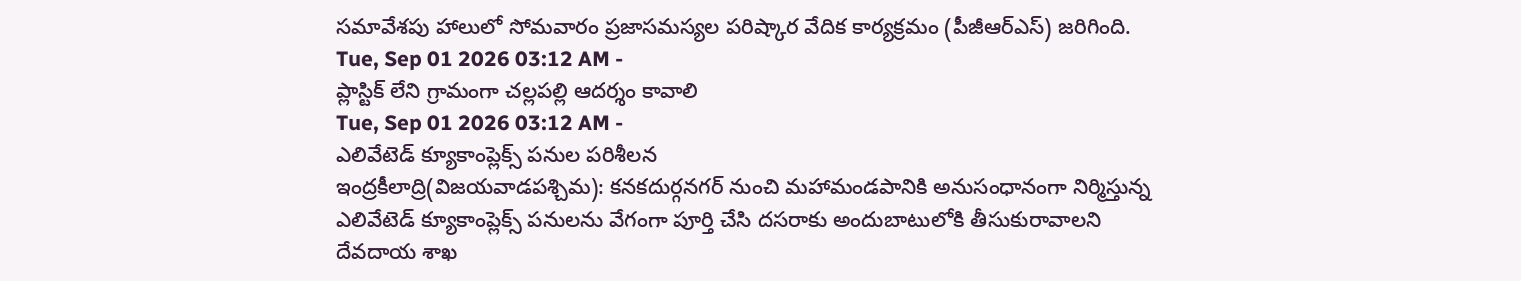సమావేశపు హాలులో సోమవారం ప్రజాసమస్యల పరిష్కార వేదిక కార్యక్రమం (పీజీఆర్ఎస్) జరిగింది.
Tue, Sep 01 2026 03:12 AM -
ప్లాస్టిక్ లేని గ్రామంగా చల్లపల్లి ఆదర్శం కావాలి
Tue, Sep 01 2026 03:12 AM -
ఎలివేటెడ్ క్యూకాంప్లెక్స్ పనుల పరిశీలన
ఇంద్రకీలాద్రి(విజయవాడపశ్చిమ): కనకదుర్గనగర్ నుంచి మహామండపానికి అనుసంధానంగా నిర్మిస్తున్న ఎలివేటెడ్ క్యూకాంప్లెక్స్ పనులను వేగంగా పూర్తి చేసి దసరాకు అందుబాటులోకి తీసుకురావాలని దేవదాయ శాఖ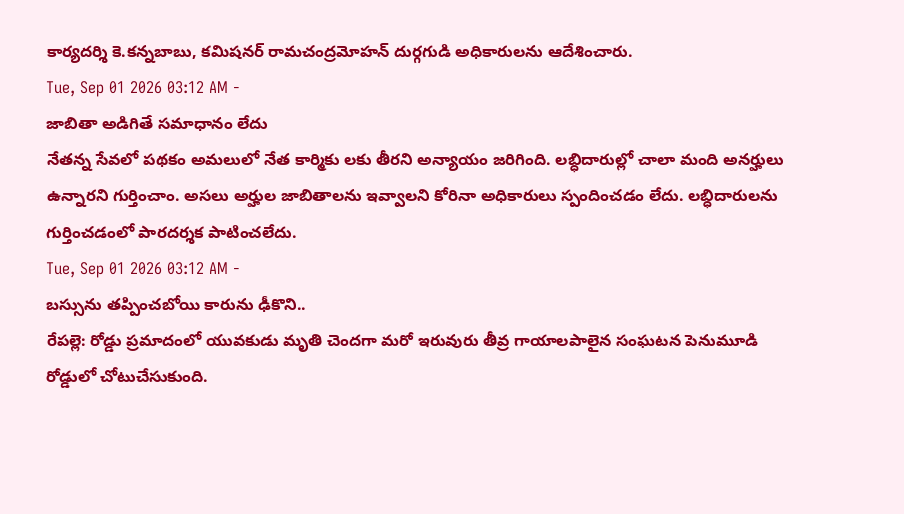కార్యదర్శి కె.కన్నబాబు, కమిషనర్ రామచంద్రమోహన్ దుర్గగుడి అధికారులను ఆదేశించారు.
Tue, Sep 01 2026 03:12 AM -
జాబితా అడిగితే సమాధానం లేదు
నేతన్న సేవలో పథకం అమలులో నేత కార్మికు లకు తీరని అన్యాయం జరిగింది. లబ్ధిదారుల్లో చాలా మంది అనర్హులు ఉన్నారని గుర్తించాం. అసలు అర్హుల జాబితాలను ఇవ్వాలని కోరినా అధికారులు స్పందించడం లేదు. లబ్ధిదారులను గుర్తించడంలో పారదర్శక పాటించలేదు.
Tue, Sep 01 2026 03:12 AM -
బస్సును తప్పించబోయి కారును ఢీకొని..
రేపల్లె: రోడ్డు ప్రమాదంలో యువకుడు మృతి చెందగా మరో ఇరువురు తీవ్ర గాయాలపాలైన సంఘటన పెనుమూడి రోడ్డులో చోటుచేసుకుంది.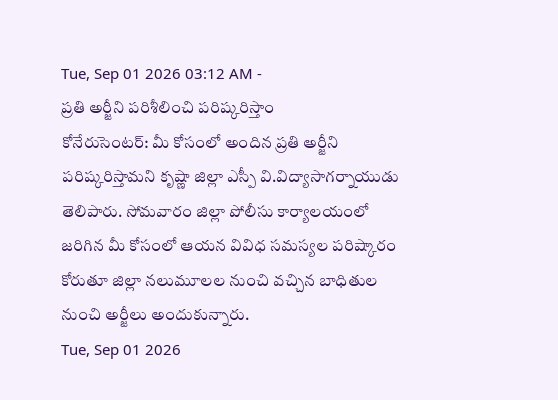Tue, Sep 01 2026 03:12 AM -
ప్రతి అర్జీని పరిశీలించి పరిష్కరిస్తాం
కోనేరుసెంటర్: మీ కోసంలో అందిన ప్రతి అర్జీని పరిష్కరిస్తామని కృష్ణా జిల్లా ఎస్పీ వి.విద్యాసాగర్నాయుడు తెలిపారు. సోమవారం జిల్లా పోలీసు కార్యాలయంలో జరిగిన మీ కోసంలో ఆయన వివిధ సమస్యల పరిష్కారం కోరుతూ జిల్లా నలుమూలల నుంచి వచ్చిన బాధితుల నుంచి అర్జీలు అందుకున్నారు.
Tue, Sep 01 2026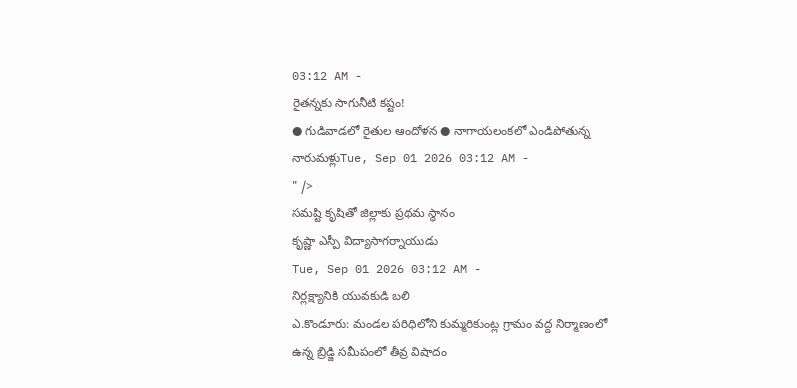03:12 AM -
రైతన్నకు సాగునీటి కష్టం!
● గుడివాడలో రైతుల ఆందోళన ● నాగాయలంకలో ఎండిపోతున్న నారుమళ్లుTue, Sep 01 2026 03:12 AM -
" />
సమష్టి కృషితో జిల్లాకు ప్రథమ స్థానం
కృష్ణా ఎస్పీ విద్యాసాగర్నాయుడు
Tue, Sep 01 2026 03:12 AM -
నిర్లక్ష్యానికి యువకుడి బలి
ఎ.కొండూరు: మండల పరిధిలోని కుమ్మరికుంట్ల గ్రామం వద్ద నిర్మాణంలో ఉన్న బ్రిడ్జి సమీపంలో తీవ్ర విషాదం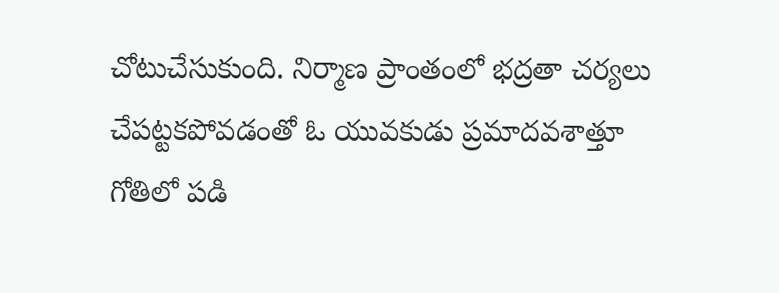చోటుచేసుకుంది. నిర్మాణ ప్రాంతంలో భద్రతా చర్యలు చేపట్టకపోవడంతో ఓ యువకుడు ప్రమాదవశాత్తూ గోతిలో పడి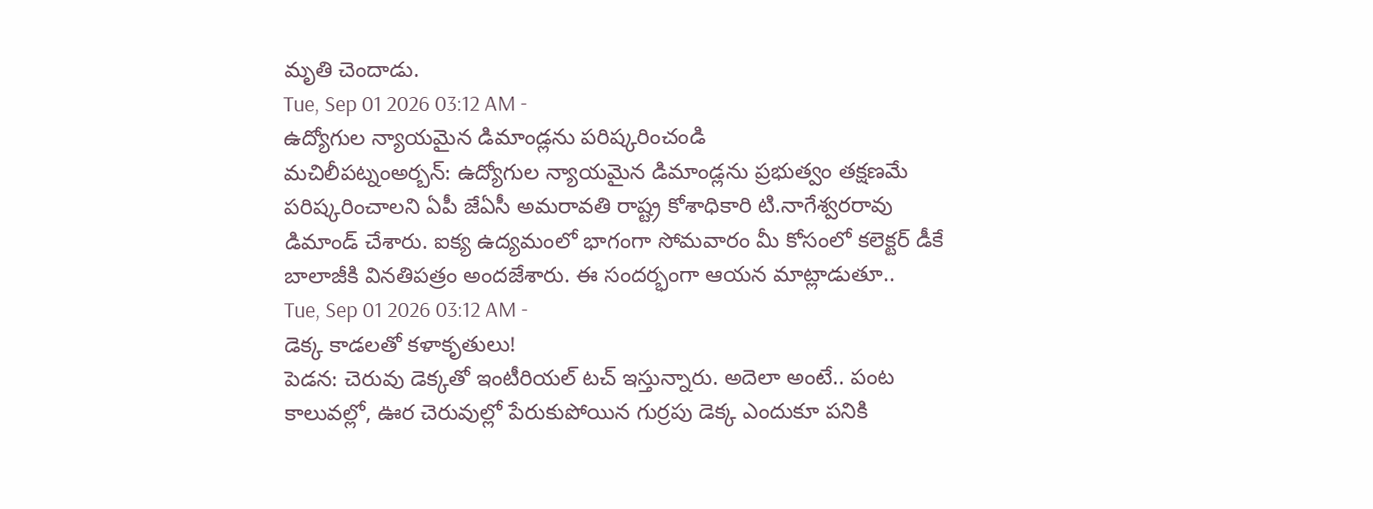మృతి చెందాడు.
Tue, Sep 01 2026 03:12 AM -
ఉద్యోగుల న్యాయమైన డిమాండ్లను పరిష్కరించండి
మచిలీపట్నంఅర్బన్: ఉద్యోగుల న్యాయమైన డిమాండ్లను ప్రభుత్వం తక్షణమే పరిష్కరించాలని ఏపీ జేఏసీ అమరావతి రాష్ట్ర కోశాధికారి టి.నాగేశ్వరరావు డిమాండ్ చేశారు. ఐక్య ఉద్యమంలో భాగంగా సోమవారం మీ కోసంలో కలెక్టర్ డీకే బాలాజీకి వినతిపత్రం అందజేశారు. ఈ సందర్భంగా ఆయన మాట్లాడుతూ..
Tue, Sep 01 2026 03:12 AM -
డెక్క కాడలతో కళాకృతులు!
పెడన: చెరువు డెక్కతో ఇంటీరియల్ టచ్ ఇస్తున్నారు. అదెలా అంటే.. పంట కాలువల్లో, ఊర చెరువుల్లో పేరుకుపోయిన గుర్రపు డెక్క ఎందుకూ పనికి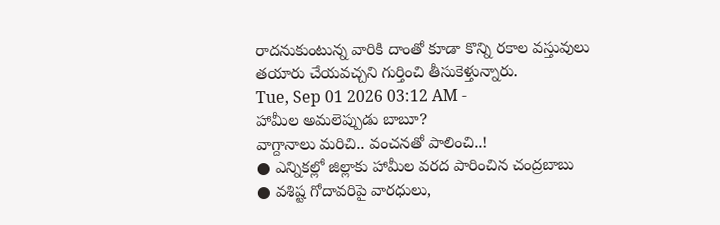రాదనుకుంటున్న వారికి దాంతో కూడా కొన్ని రకాల వస్తువులు తయారు చేయవచ్చని గుర్తించి తీసుకెళ్తున్నారు.
Tue, Sep 01 2026 03:12 AM -
హామీల అమలెప్పుడు బాబూ?
వాగ్దానాలు మరిచి.. వంచనతో పాలించి..!
● ఎన్నికల్లో జిల్లాకు హామీల వరద పారించిన చంద్రబాబు
● వశిష్ట గోదావరిపై వారధులు,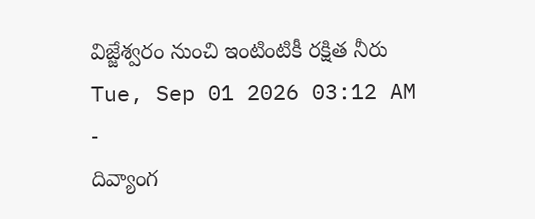విజ్జేశ్వరం నుంచి ఇంటింటికీ రక్షిత నీరు
Tue, Sep 01 2026 03:12 AM -
దివ్యాంగ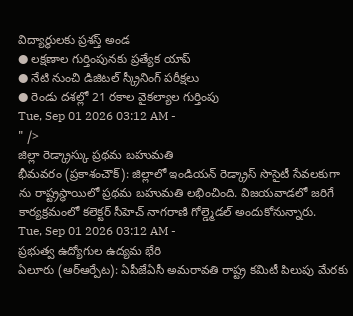విద్యార్థులకు ప్రశస్త్ అండ
● లక్షణాల గుర్తింపునకు ప్రత్యేక యాప్
● నేటి నుంచి డిజిటల్ స్క్రీనింగ్ పరీక్షలు
● రెండు దశల్లో 21 రకాల వైకల్యాల గుర్తింపు
Tue, Sep 01 2026 03:12 AM -
" />
జిల్లా రెడ్క్రాస్కు ప్రథమ బహుమతి
భీమవరం (ప్రకాశంచౌక్): జిల్లాలో ఇండియన్ రెడ్క్రాస్ సొసైటీ సేవలకుగా ను రాష్ట్రస్థాయిలో ప్రథమ బహుమతి లభించింది. విజయవాడలో జరిగే కార్యక్రమంలో కలెక్టర్ సీహెచ్ నాగరాణి గోల్డ్మెడల్ అందుకోనున్నారు.
Tue, Sep 01 2026 03:12 AM -
ప్రభుత్వ ఉద్యోగుల ఉద్యమ భేరి
ఏలూరు (ఆర్ఆర్పేట): ఏపీజేఏసీ అమరావతి రాష్ట్ర కమిటీ పిలుపు మేరకు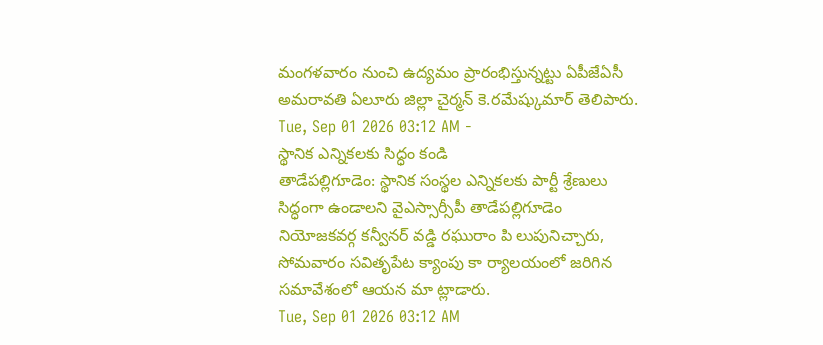మంగళవారం నుంచి ఉద్యమం ప్రారంభిస్తున్నట్టు ఏపీజేఏసీ అమరావతి ఏలూరు జిల్లా చైర్మన్ కె.రమేష్కుమార్ తెలిపారు.
Tue, Sep 01 2026 03:12 AM -
స్థానిక ఎన్నికలకు సిద్ధం కండి
తాడేపల్లిగూడెం: స్థానిక సంస్థల ఎన్నికలకు పార్టీ శ్రేణులు సిద్ధంగా ఉండాలని వైఎస్సార్సీపీ తాడేపల్లిగూడెం నియోజకవర్గ కన్వీనర్ వడ్డి రఘురాం పి లుపునిచ్చారు, సోమవారం సవితృపేట క్యాంపు కా ర్యాలయంలో జరిగిన సమావేశంలో ఆయన మా ట్లాడారు.
Tue, Sep 01 2026 03:12 AM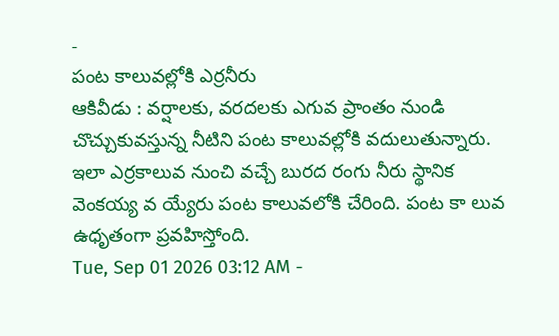-
పంట కాలువల్లోకి ఎర్రనీరు
ఆకివీడు : వర్షాలకు, వరదలకు ఎగువ ప్రాంతం నుండి చొచ్చుకువస్తున్న నీటిని పంట కాలువల్లోకి వదులుతున్నారు. ఇలా ఎర్రకాలువ నుంచి వచ్చే బురద రంగు నీరు స్థానిక వెంకయ్య వ య్యేరు పంట కాలువలోకి చేరింది. పంట కా లువ ఉధృతంగా ప్రవహిస్తోంది.
Tue, Sep 01 2026 03:12 AM -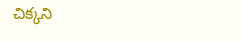చిక్కని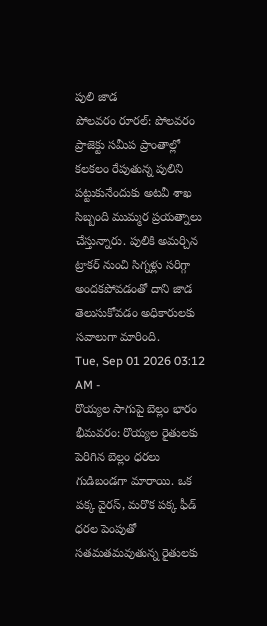పులి జాడ
పోలవరం రూరల్: పోలవరం ప్రాజెక్టు సమీప ప్రాంతాల్లో కలకలం రేపుతున్న పులిని పట్టుకునేందుకు అటవీ శాఖ సిబ్బంది ముమ్మర ప్రయత్నాలు చేస్తున్నారు. పులికి అమర్చిన ట్రాకర్ నుంచి సిగ్నళ్లు సరిగ్గా అందకపోవడంతో దాని జాడ తెలుసుకోవడం అధికారులకు సవాలుగా మారింది.
Tue, Sep 01 2026 03:12 AM -
రొయ్యల సాగుపై బెల్లం భారం
భీమవరం: రొయ్యల రైతులకు పెరిగిన బెల్లం ధరలు గుడిబండగా మారాయి. ఒక పక్క వైరస్, మరొక పక్క ఫీడ్ ధరల పెంపుతో సతమతమవుతున్న రైతులకు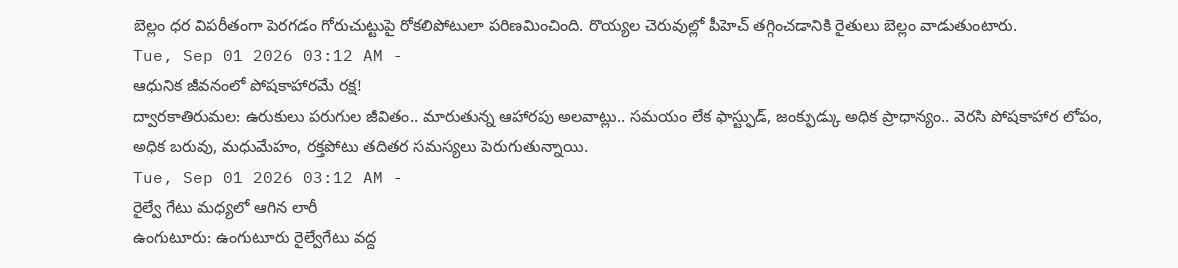బెల్లం ధర విపరీతంగా పెరగడం గోరుచుట్టుపై రోకలిపోటులా పరిణమించింది. రొయ్యల చెరువుల్లో పీహెచ్ తగ్గించడానికి రైతులు బెల్లం వాడుతుంటారు.
Tue, Sep 01 2026 03:12 AM -
ఆధునిక జీవనంలో పోషకాహారమే రక్ష!
ద్వారకాతిరుమల: ఉరుకులు పరుగుల జీవితం.. మారుతున్న ఆహారపు అలవాట్లు.. సమయం లేక ఫాస్ట్ఫుడ్, జంక్ఫుడ్కు అధిక ప్రాధాన్యం.. వెరసి పోషకాహార లోపం, అధిక బరువు, మధుమేహం, రక్తపోటు తదితర సమస్యలు పెరుగుతున్నాయి.
Tue, Sep 01 2026 03:12 AM -
రైల్వే గేటు మధ్యలో ఆగిన లారీ
ఉంగుటూరు: ఉంగుటూరు రైల్వేగేటు వద్ద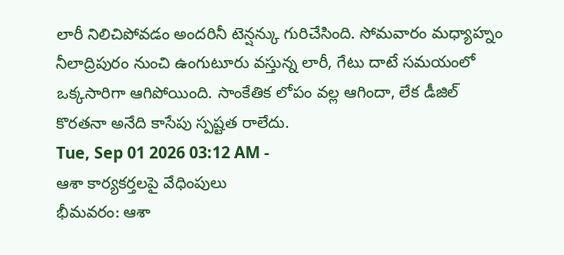లారీ నిలిచిపోవడం అందరినీ టెన్షన్కు గురిచేసింది. సోమవారం మధ్యాహ్నం నీలాద్రిపురం నుంచి ఉంగుటూరు వస్తున్న లారీ, గేటు దాటే సమయంలో ఒక్కసారిగా ఆగిపోయింది. సాంకేతిక లోపం వల్ల ఆగిందా, లేక డీజిల్ కొరతనా అనేది కాసేపు స్పష్టత రాలేదు.
Tue, Sep 01 2026 03:12 AM -
ఆశా కార్యకర్తలపై వేధింపులు
భీమవరం: ఆశా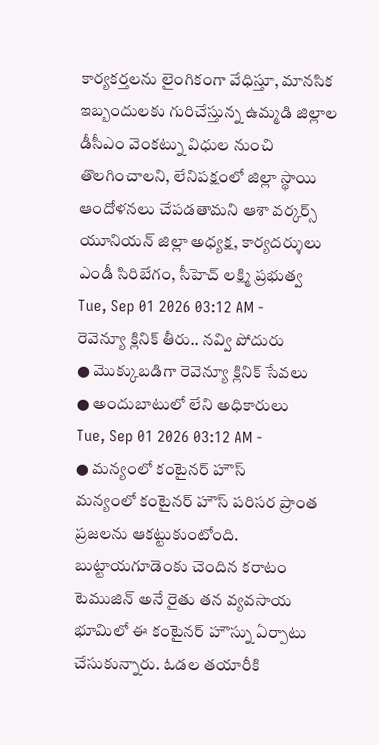కార్యకర్తలను లైంగికంగా వేధిస్తూ, మానసిక ఇబ్బందులకు గురిచేస్తున్న ఉమ్మడి జిల్లాల డీసీఎం వెంకట్ను విధుల నుంచి తొలగించాలని, లేనిపక్షంలో జిల్లా స్థాయి ఆందోళనలు చేపడతామని ఆశా వర్కర్స్ యూనియన్ జిల్లా అధ్యక్ష, కార్యదర్శులు ఎండీ సిరిబేగం, సీహెచ్ లక్ష్మి ప్రభుత్వ
Tue, Sep 01 2026 03:12 AM -
రెవెన్యూ క్లినిక్ తీరు.. నవ్వి పోదురు
● మొక్కుబడిగా రెవెన్యూ క్లినిక్ సేవలు
● అందుబాటులో లేని అధికారులు
Tue, Sep 01 2026 03:12 AM -
● మన్యంలో కంటైనర్ హౌస్
మన్యంలో కంటైనర్ హౌస్ పరిసర ప్రాంత ప్రజలను ఆకట్టుకుంటోంది. బుట్టాయగూడెంకు చెందిన కరాటం టెముజిన్ అనే రైతు తన వ్యవసాయ భూమిలో ఈ కంటైనర్ హౌస్ను ఏర్పాటు చేసుకున్నారు. ఓడల తయారీకి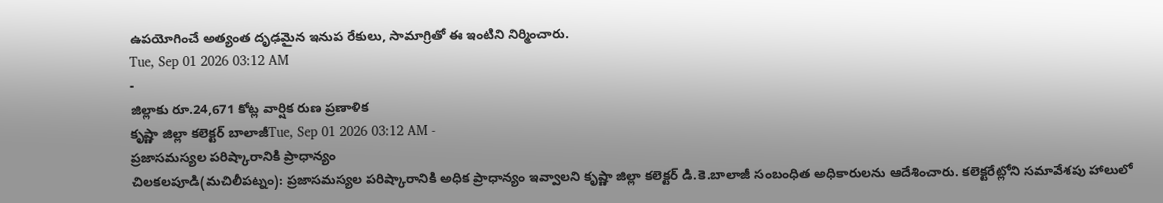ఉపయోగించే అత్యంత దృఢమైన ఇనుప రేకులు, సామాగ్రితో ఈ ఇంటిని నిర్మించారు.
Tue, Sep 01 2026 03:12 AM
-
జిల్లాకు రూ.24,671 కోట్ల వార్షిక రుణ ప్రణాళిక
కృష్ణా జిల్లా కలెక్టర్ బాలాజీTue, Sep 01 2026 03:12 AM -
ప్రజాసమస్యల పరిష్కారానికి ప్రాధాన్యం
చిలకలపూడి(మచిలీపట్నం): ప్రజాసమస్యల పరిష్కారానికి అధిక ప్రాధాన్యం ఇవ్వాలని కృష్ణా జిల్లా కలెక్టర్ డి.కె.బాలాజీ సంబంధిత అధికారులను ఆదేశించారు. కలెక్టరేట్లోని సమావేశపు హాలులో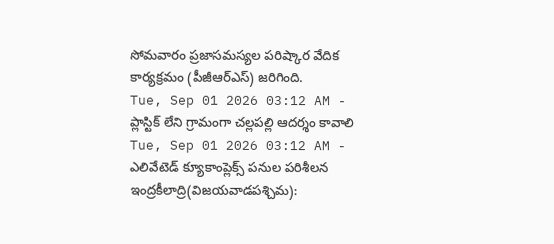సోమవారం ప్రజాసమస్యల పరిష్కార వేదిక కార్యక్రమం (పీజీఆర్ఎస్) జరిగింది.
Tue, Sep 01 2026 03:12 AM -
ప్లాస్టిక్ లేని గ్రామంగా చల్లపల్లి ఆదర్శం కావాలి
Tue, Sep 01 2026 03:12 AM -
ఎలివేటెడ్ క్యూకాంప్లెక్స్ పనుల పరిశీలన
ఇంద్రకీలాద్రి(విజయవాడపశ్చిమ):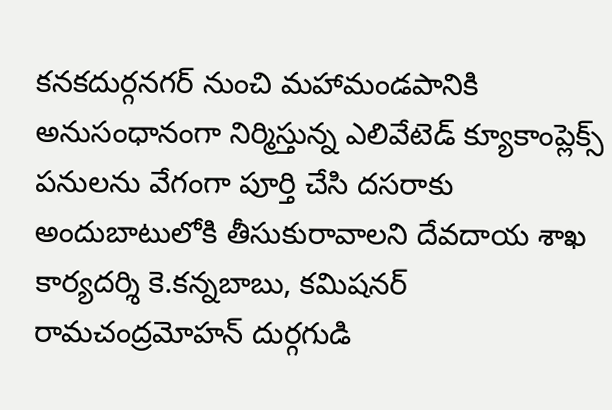కనకదుర్గనగర్ నుంచి మహామండపానికి అనుసంధానంగా నిర్మిస్తున్న ఎలివేటెడ్ క్యూకాంప్లెక్స్ పనులను వేగంగా పూర్తి చేసి దసరాకు అందుబాటులోకి తీసుకురావాలని దేవదాయ శాఖ కార్యదర్శి కె.కన్నబాబు, కమిషనర్ రామచంద్రమోహన్ దుర్గగుడి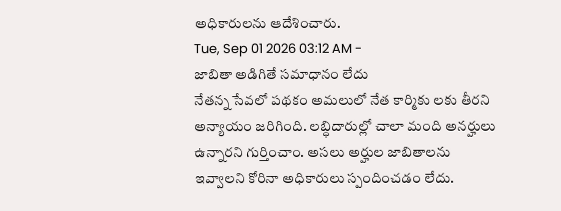అధికారులను ఆదేశించారు.
Tue, Sep 01 2026 03:12 AM -
జాబితా అడిగితే సమాధానం లేదు
నేతన్న సేవలో పథకం అమలులో నేత కార్మికు లకు తీరని అన్యాయం జరిగింది. లబ్ధిదారుల్లో చాలా మంది అనర్హులు ఉన్నారని గుర్తించాం. అసలు అర్హుల జాబితాలను ఇవ్వాలని కోరినా అధికారులు స్పందించడం లేదు.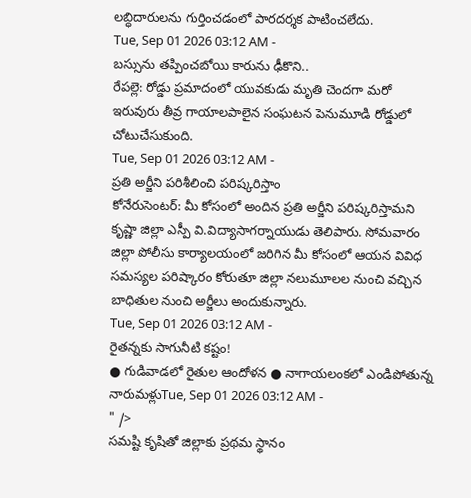లబ్ధిదారులను గుర్తించడంలో పారదర్శక పాటించలేదు.
Tue, Sep 01 2026 03:12 AM -
బస్సును తప్పించబోయి కారును ఢీకొని..
రేపల్లె: రోడ్డు ప్రమాదంలో యువకుడు మృతి చెందగా మరో ఇరువురు తీవ్ర గాయాలపాలైన సంఘటన పెనుమూడి రోడ్డులో చోటుచేసుకుంది.
Tue, Sep 01 2026 03:12 AM -
ప్రతి అర్జీని పరిశీలించి పరిష్కరిస్తాం
కోనేరుసెంటర్: మీ కోసంలో అందిన ప్రతి అర్జీని పరిష్కరిస్తామని కృష్ణా జిల్లా ఎస్పీ వి.విద్యాసాగర్నాయుడు తెలిపారు. సోమవారం జిల్లా పోలీసు కార్యాలయంలో జరిగిన మీ కోసంలో ఆయన వివిధ సమస్యల పరిష్కారం కోరుతూ జిల్లా నలుమూలల నుంచి వచ్చిన బాధితుల నుంచి అర్జీలు అందుకున్నారు.
Tue, Sep 01 2026 03:12 AM -
రైతన్నకు సాగునీటి కష్టం!
● గుడివాడలో రైతుల ఆందోళన ● నాగాయలంకలో ఎండిపోతున్న నారుమళ్లుTue, Sep 01 2026 03:12 AM -
" />
సమష్టి కృషితో జిల్లాకు ప్రథమ స్థానం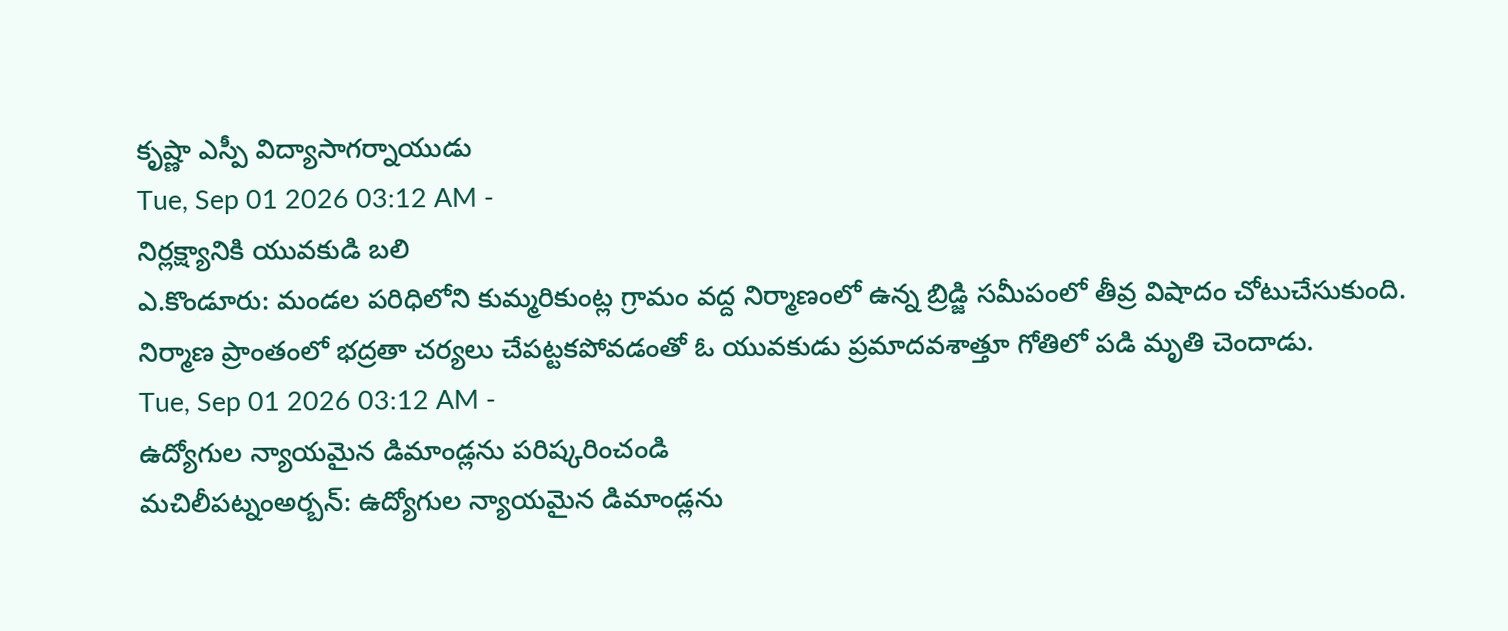కృష్ణా ఎస్పీ విద్యాసాగర్నాయుడు
Tue, Sep 01 2026 03:12 AM -
నిర్లక్ష్యానికి యువకుడి బలి
ఎ.కొండూరు: మండల పరిధిలోని కుమ్మరికుంట్ల గ్రామం వద్ద నిర్మాణంలో ఉన్న బ్రిడ్జి సమీపంలో తీవ్ర విషాదం చోటుచేసుకుంది. నిర్మాణ ప్రాంతంలో భద్రతా చర్యలు చేపట్టకపోవడంతో ఓ యువకుడు ప్రమాదవశాత్తూ గోతిలో పడి మృతి చెందాడు.
Tue, Sep 01 2026 03:12 AM -
ఉద్యోగుల న్యాయమైన డిమాండ్లను పరిష్కరించండి
మచిలీపట్నంఅర్బన్: ఉద్యోగుల న్యాయమైన డిమాండ్లను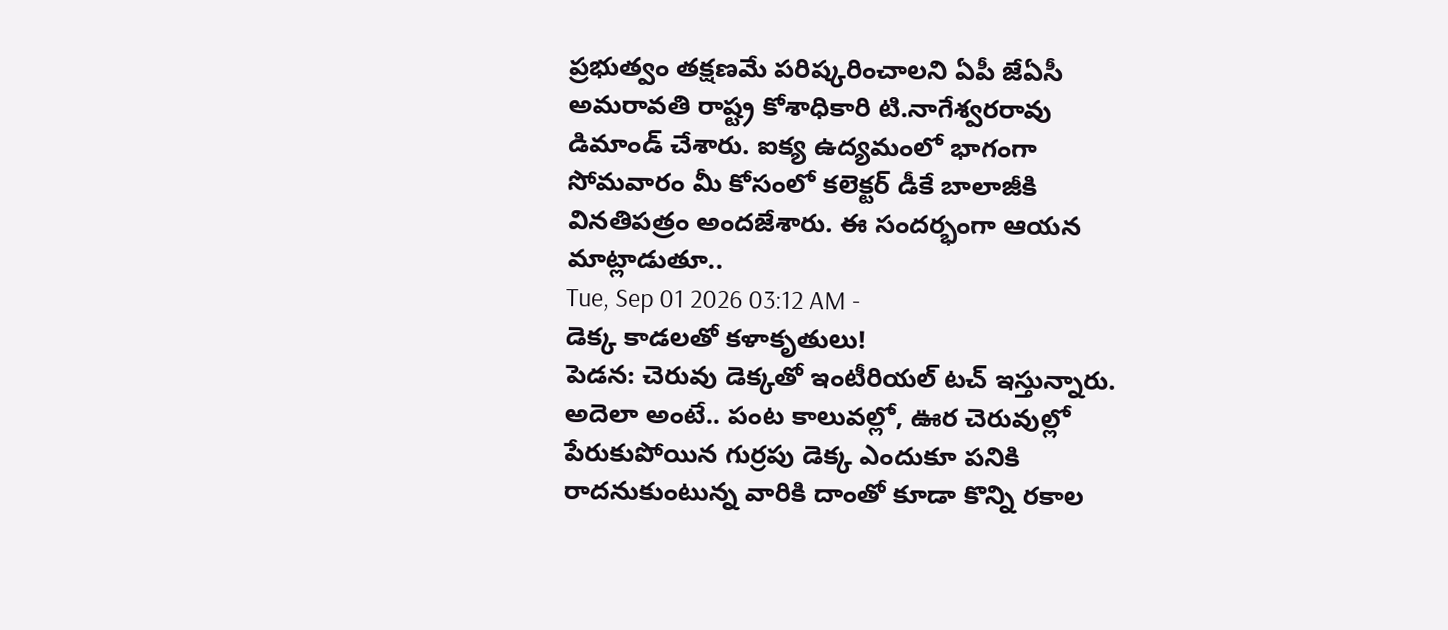ప్రభుత్వం తక్షణమే పరిష్కరించాలని ఏపీ జేఏసీ అమరావతి రాష్ట్ర కోశాధికారి టి.నాగేశ్వరరావు డిమాండ్ చేశారు. ఐక్య ఉద్యమంలో భాగంగా సోమవారం మీ కోసంలో కలెక్టర్ డీకే బాలాజీకి వినతిపత్రం అందజేశారు. ఈ సందర్భంగా ఆయన మాట్లాడుతూ..
Tue, Sep 01 2026 03:12 AM -
డెక్క కాడలతో కళాకృతులు!
పెడన: చెరువు డెక్కతో ఇంటీరియల్ టచ్ ఇస్తున్నారు. అదెలా అంటే.. పంట కాలువల్లో, ఊర చెరువుల్లో పేరుకుపోయిన గుర్రపు డెక్క ఎందుకూ పనికి రాదనుకుంటున్న వారికి దాంతో కూడా కొన్ని రకాల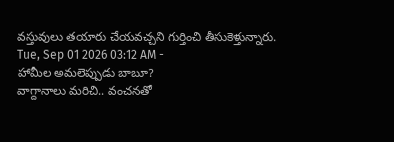వస్తువులు తయారు చేయవచ్చని గుర్తించి తీసుకెళ్తున్నారు.
Tue, Sep 01 2026 03:12 AM -
హామీల అమలెప్పుడు బాబూ?
వాగ్దానాలు మరిచి.. వంచనతో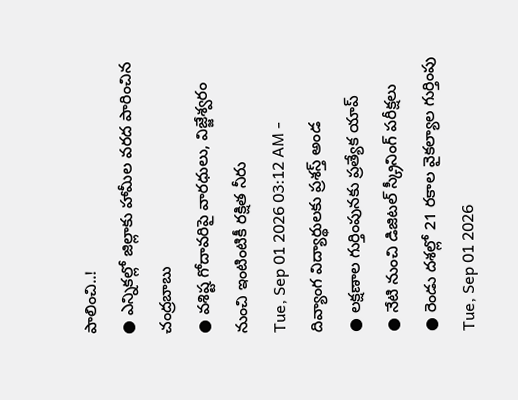పాలించి..!
● ఎన్నికల్లో జిల్లాకు హామీల వరద పారించిన చంద్రబాబు
● వశిష్ట గోదావరిపై వారధులు, విజ్జేశ్వరం నుంచి ఇంటింటికీ రక్షిత నీరు
Tue, Sep 01 2026 03:12 AM -
దివ్యాంగ విద్యార్థులకు ప్రశస్త్ అండ
● లక్షణాల గుర్తింపునకు ప్రత్యేక యాప్
● నేటి నుంచి డిజిటల్ స్క్రీనింగ్ పరీక్షలు
● రెండు దశల్లో 21 రకాల వైకల్యాల గుర్తింపు
Tue, Sep 01 2026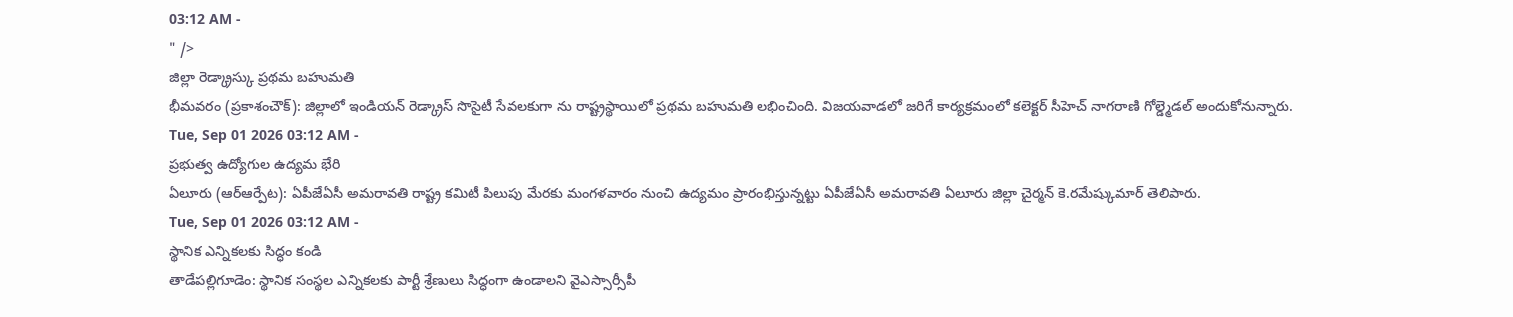03:12 AM -
" />
జిల్లా రెడ్క్రాస్కు ప్రథమ బహుమతి
భీమవరం (ప్రకాశంచౌక్): జిల్లాలో ఇండియన్ రెడ్క్రాస్ సొసైటీ సేవలకుగా ను రాష్ట్రస్థాయిలో ప్రథమ బహుమతి లభించింది. విజయవాడలో జరిగే కార్యక్రమంలో కలెక్టర్ సీహెచ్ నాగరాణి గోల్డ్మెడల్ అందుకోనున్నారు.
Tue, Sep 01 2026 03:12 AM -
ప్రభుత్వ ఉద్యోగుల ఉద్యమ భేరి
ఏలూరు (ఆర్ఆర్పేట): ఏపీజేఏసీ అమరావతి రాష్ట్ర కమిటీ పిలుపు మేరకు మంగళవారం నుంచి ఉద్యమం ప్రారంభిస్తున్నట్టు ఏపీజేఏసీ అమరావతి ఏలూరు జిల్లా చైర్మన్ కె.రమేష్కుమార్ తెలిపారు.
Tue, Sep 01 2026 03:12 AM -
స్థానిక ఎన్నికలకు సిద్ధం కండి
తాడేపల్లిగూడెం: స్థానిక సంస్థల ఎన్నికలకు పార్టీ శ్రేణులు సిద్ధంగా ఉండాలని వైఎస్సార్సీపీ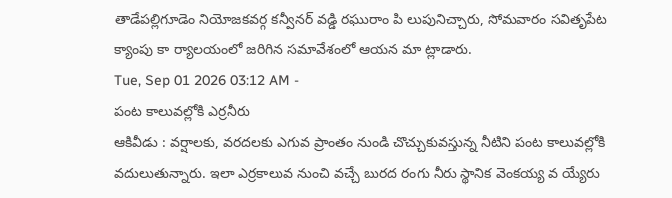తాడేపల్లిగూడెం నియోజకవర్గ కన్వీనర్ వడ్డి రఘురాం పి లుపునిచ్చారు, సోమవారం సవితృపేట క్యాంపు కా ర్యాలయంలో జరిగిన సమావేశంలో ఆయన మా ట్లాడారు.
Tue, Sep 01 2026 03:12 AM -
పంట కాలువల్లోకి ఎర్రనీరు
ఆకివీడు : వర్షాలకు, వరదలకు ఎగువ ప్రాంతం నుండి చొచ్చుకువస్తున్న నీటిని పంట కాలువల్లోకి వదులుతున్నారు. ఇలా ఎర్రకాలువ నుంచి వచ్చే బురద రంగు నీరు స్థానిక వెంకయ్య వ య్యేరు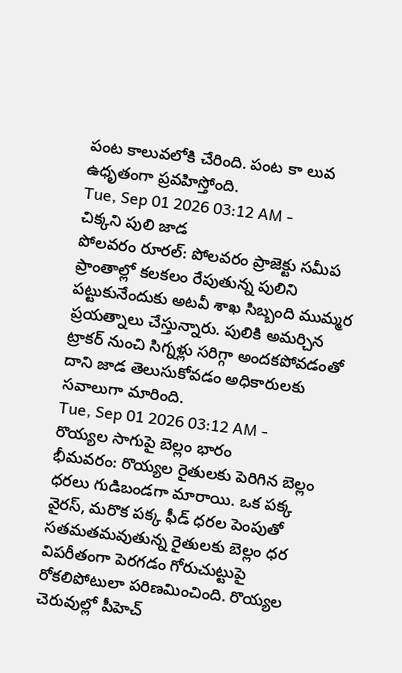పంట కాలువలోకి చేరింది. పంట కా లువ ఉధృతంగా ప్రవహిస్తోంది.
Tue, Sep 01 2026 03:12 AM -
చిక్కని పులి జాడ
పోలవరం రూరల్: పోలవరం ప్రాజెక్టు సమీప ప్రాంతాల్లో కలకలం రేపుతున్న పులిని పట్టుకునేందుకు అటవీ శాఖ సిబ్బంది ముమ్మర ప్రయత్నాలు చేస్తున్నారు. పులికి అమర్చిన ట్రాకర్ నుంచి సిగ్నళ్లు సరిగ్గా అందకపోవడంతో దాని జాడ తెలుసుకోవడం అధికారులకు సవాలుగా మారింది.
Tue, Sep 01 2026 03:12 AM -
రొయ్యల సాగుపై బెల్లం భారం
భీమవరం: రొయ్యల రైతులకు పెరిగిన బెల్లం ధరలు గుడిబండగా మారాయి. ఒక పక్క వైరస్, మరొక పక్క ఫీడ్ ధరల పెంపుతో సతమతమవుతున్న రైతులకు బెల్లం ధర విపరీతంగా పెరగడం గోరుచుట్టుపై రోకలిపోటులా పరిణమించింది. రొయ్యల చెరువుల్లో పీహెచ్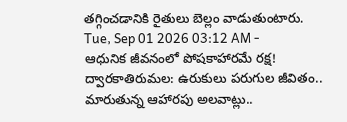తగ్గించడానికి రైతులు బెల్లం వాడుతుంటారు.
Tue, Sep 01 2026 03:12 AM -
ఆధునిక జీవనంలో పోషకాహారమే రక్ష!
ద్వారకాతిరుమల: ఉరుకులు పరుగుల జీవితం.. మారుతున్న ఆహారపు అలవాట్లు..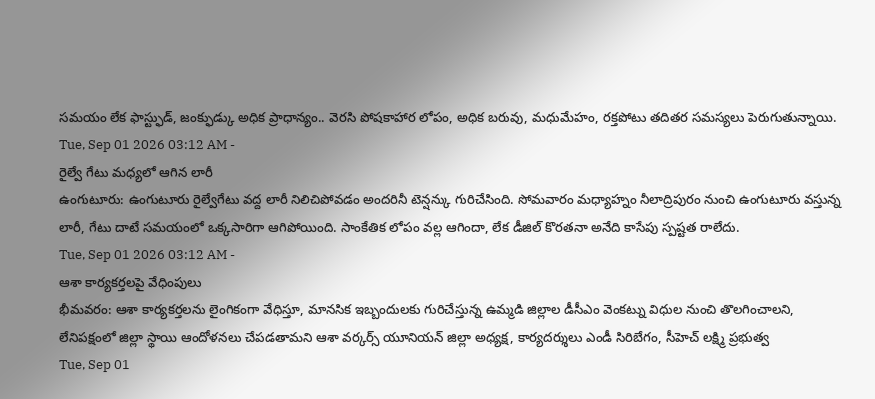సమయం లేక ఫాస్ట్ఫుడ్, జంక్ఫుడ్కు అధిక ప్రాధాన్యం.. వెరసి పోషకాహార లోపం, అధిక బరువు, మధుమేహం, రక్తపోటు తదితర సమస్యలు పెరుగుతున్నాయి.
Tue, Sep 01 2026 03:12 AM -
రైల్వే గేటు మధ్యలో ఆగిన లారీ
ఉంగుటూరు: ఉంగుటూరు రైల్వేగేటు వద్ద లారీ నిలిచిపోవడం అందరినీ టెన్షన్కు గురిచేసింది. సోమవారం మధ్యాహ్నం నీలాద్రిపురం నుంచి ఉంగుటూరు వస్తున్న లారీ, గేటు దాటే సమయంలో ఒక్కసారిగా ఆగిపోయింది. సాంకేతిక లోపం వల్ల ఆగిందా, లేక డీజిల్ కొరతనా అనేది కాసేపు స్పష్టత రాలేదు.
Tue, Sep 01 2026 03:12 AM -
ఆశా కార్యకర్తలపై వేధింపులు
భీమవరం: ఆశా కార్యకర్తలను లైంగికంగా వేధిస్తూ, మానసిక ఇబ్బందులకు గురిచేస్తున్న ఉమ్మడి జిల్లాల డీసీఎం వెంకట్ను విధుల నుంచి తొలగించాలని, లేనిపక్షంలో జిల్లా స్థాయి ఆందోళనలు చేపడతామని ఆశా వర్కర్స్ యూనియన్ జిల్లా అధ్యక్ష, కార్యదర్శులు ఎండీ సిరిబేగం, సీహెచ్ లక్ష్మి ప్రభుత్వ
Tue, Sep 01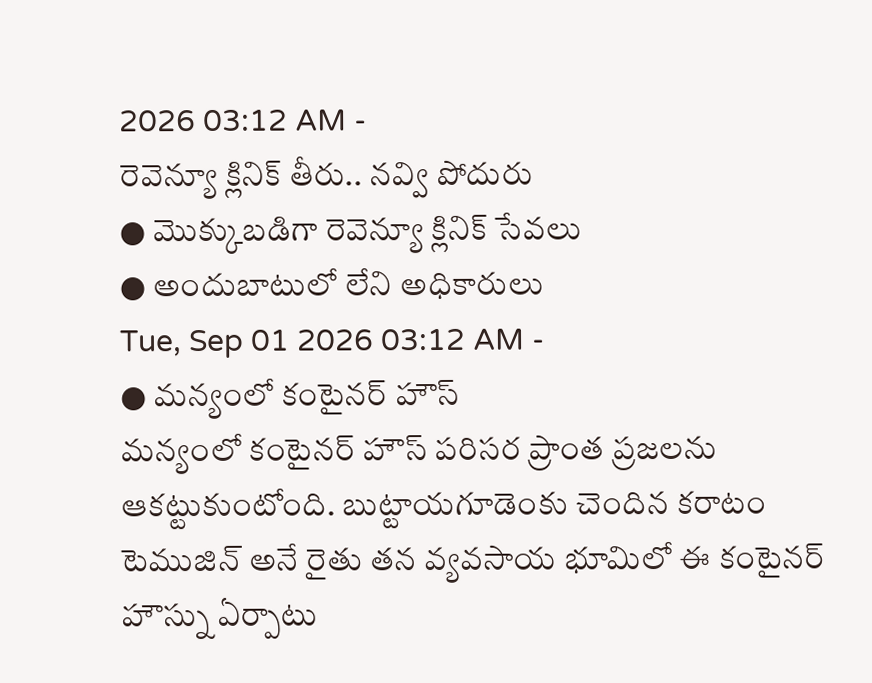2026 03:12 AM -
రెవెన్యూ క్లినిక్ తీరు.. నవ్వి పోదురు
● మొక్కుబడిగా రెవెన్యూ క్లినిక్ సేవలు
● అందుబాటులో లేని అధికారులు
Tue, Sep 01 2026 03:12 AM -
● మన్యంలో కంటైనర్ హౌస్
మన్యంలో కంటైనర్ హౌస్ పరిసర ప్రాంత ప్రజలను ఆకట్టుకుంటోంది. బుట్టాయగూడెంకు చెందిన కరాటం టెముజిన్ అనే రైతు తన వ్యవసాయ భూమిలో ఈ కంటైనర్ హౌస్ను ఏర్పాటు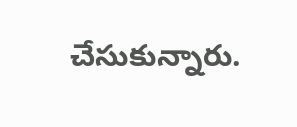చేసుకున్నారు.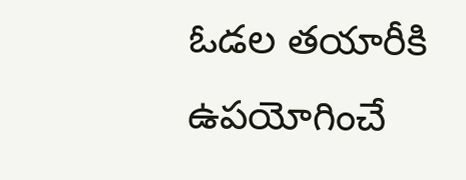ఓడల తయారీకి ఉపయోగించే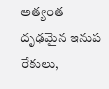అత్యంత దృఢమైన ఇనుప రేకులు,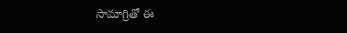సామాగ్రితో ఈ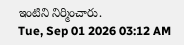ఇంటిని నిర్మించారు.
Tue, Sep 01 2026 03:12 AM